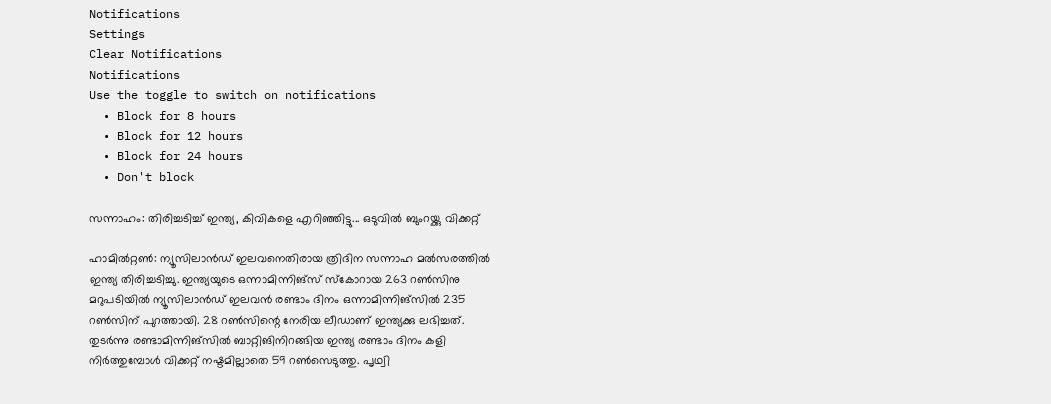Notifications
Settings
Clear Notifications
Notifications
Use the toggle to switch on notifications
  • Block for 8 hours
  • Block for 12 hours
  • Block for 24 hours
  • Don't block

സന്നാഹം: തിരിച്ചടിച്ച് ഇന്ത്യ, കിവികളെ എറിഞ്ഞിട്ടു... ഒടുവില്‍ ബുംറയ്ക്കു വിക്കറ്റ്

ഹാമില്‍റ്റണ്‍: ന്യൂസിലാന്‍ഡ് ഇലവനെതിരായ ത്രിദിന സന്നാഹ മല്‍സരത്തില്‍ ഇന്ത്യ തിരിച്ചടിച്ചു. ഇന്ത്യയുടെ ഒന്നാമിന്നിങ്‌സ് സ്‌കോറായ 263 റണ്‍സിനു മറുപടിയില്‍ ന്യൂസിലാന്‍ഡ് ഇലവന്‍ രണ്ടാം ദിനം ഒന്നാമിന്നിങ്‌സില്‍ 235 റണ്‍സിന് പുറത്തായി. 28 റണ്‍സിന്റെ നേരിയ ലീഡാണ് ഇന്ത്യക്കു ലഭിച്ചത്.
തുടര്‍ന്നു രണ്ടാമിന്നിങ്‌സില്‍ ബാറ്റിങിനിറങ്ങിയ ഇന്ത്യ രണ്ടാം ദിനം കളി നിര്‍ത്തുമ്പോള്‍ വിക്കറ്റ് നഷ്ടമില്ലാതെ 59 റണ്‍സെടുത്തു. പൃഥ്വി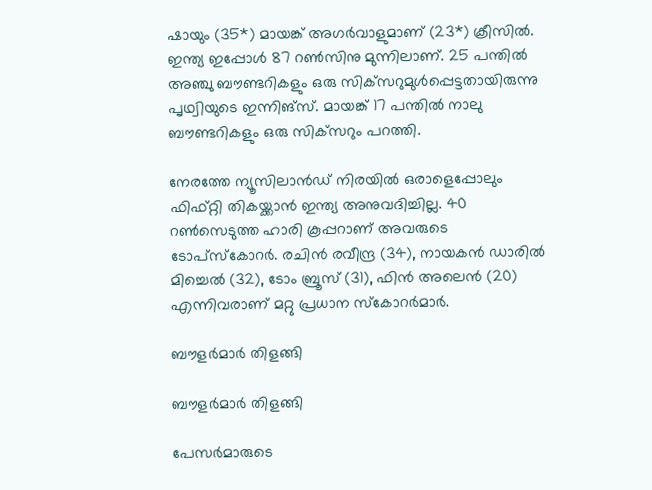ഷായും (35*) മായങ്ക് അഗര്‍വാളുമാണ് (23*) ക്രീസില്‍. ഇന്ത്യ ഇപ്പോള്‍ 87 റണ്‍സിനു മുന്നിലാണ്. 25 പന്തില്‍ അഞ്ചു ബൗണ്ടറികളും ഒരു സിക്‌സറുമുള്‍പ്പെട്ടതായിരുന്നു പൃഥ്വിയുടെ ഇന്നിങ്‌സ്. മായങ്ക് 17 പന്തില്‍ നാലു ബൗണ്ടറികളും ഒരു സിക്‌സറും പറത്തി.

നേരത്തേ ന്യൂസിലാന്‍ഡ് നിരയില്‍ ഒരാളെപ്പോലും ഫിഫ്റ്റി തികയ്ക്കാന്‍ ഇന്ത്യ അനുവദിച്ചില്ല. 40 റണ്‍സെടുത്ത ഹാരി കൂപ്പറാണ് അവരുടെ ടോപ്‌സ്‌കോറര്‍. രചിന്‍ രവീന്ദ്ര (34), നായകന്‍ ഡാരില്‍ മിച്ചെല്‍ (32), ടോം ബ്രൂസ് (31), ഫിന്‍ അലെന്‍ (20) എന്നിവരാണ് മറ്റു പ്രധാന സ്‌കോറര്‍മാര്‍.

ബൗളര്‍മാര്‍ തിളങ്ങി

ബൗളര്‍മാര്‍ തിളങ്ങി

പേസര്‍മാരുടെ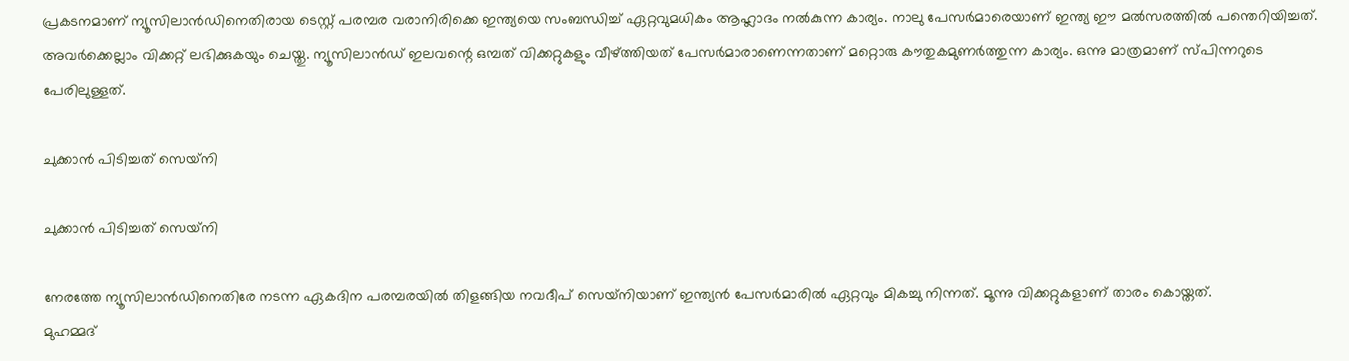പ്രകടനമാണ് ന്യൂസിലാന്‍ഡിനെതിരായ ടെസ്റ്റ് പരമ്പര വരാനിരിക്കെ ഇന്ത്യയെ സംബന്ധിച്ച് ഏറ്റവുമധികം ആഹ്ലാദം നല്‍കുന്ന കാര്യം. നാലു പേസര്‍മാരെയാണ് ഇന്ത്യ ഈ മല്‍സരത്തില്‍ പന്തെറിയിച്ചത്. അവര്‍ക്കെല്ലാം വിക്കറ്റ് ലഭിക്കുകയും ചെയ്തു. ന്യൂസിലാന്‍ഡ് ഇലവന്റെ ഒമ്പത് വിക്കറ്റുകളും വീഴ്ത്തിയത് പേസര്‍മാരാണെന്നതാണ് മറ്റൊരു കൗതുകമുണര്‍ത്തുന്ന കാര്യം. ഒന്നു മാത്രമാണ് സ്പിന്നറുടെ പേരിലുള്ളത്.

ചുക്കാന്‍ പിടിച്ചത് സെയ്‌നി

ചുക്കാന്‍ പിടിച്ചത് സെയ്‌നി

നേരത്തേ ന്യൂസിലാന്‍ഡിനെതിരേ നടന്ന ഏകദിന പരമ്പരയില്‍ തിളങ്ങിയ നവദീപ് സെയ്‌നിയാണ് ഇന്ത്യന്‍ പേസര്‍മാരില്‍ ഏറ്റവും മികച്ചു നിന്നത്. മൂന്നു വിക്കറ്റുകളാണ് താരം കൊയ്തത്.
മുഹമ്മദ്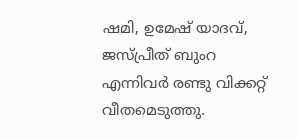ഷമി, ഉമേഷ് യാദവ്, ജസ്പ്രീത് ബുംറ എന്നിവര്‍ രണ്ടു വിക്കറ്റ് വീതമെടുത്തു.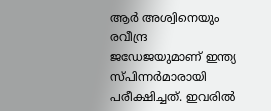ആര്‍ അശ്വിനെയും രവീന്ദ്ര ജഡേജയുമാണ് ഇന്ത്യ സ്പിന്നര്‍മാരായി പരീക്ഷിച്ചത്. ഇവരില്‍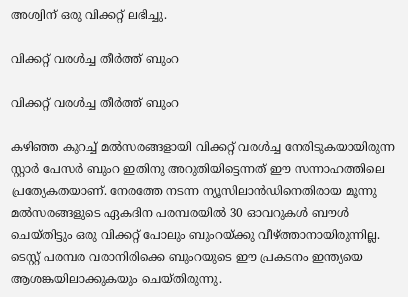അശ്വിന് ഒരു വിക്കറ്റ് ലഭിച്ചു.

വിക്കറ്റ് വരള്‍ച്ച തീര്‍ത്ത് ബുംറ

വിക്കറ്റ് വരള്‍ച്ച തീര്‍ത്ത് ബുംറ

കഴിഞ്ഞ കുറച്ച് മല്‍സരങ്ങളായി വിക്കറ്റ് വരള്‍ച്ച നേരിടുകയായിരുന്ന സ്റ്റാര്‍ പേസര്‍ ബുംറ ഇതിനു അറുതിയിട്ടെന്നത് ഈ സന്നാഹത്തിലെ പ്രത്യേകതയാണ്. നേരത്തേ നടന്ന ന്യൂസിലാന്‍ഡിനെതിരായ മൂന്നു മല്‍സരങ്ങളുടെ ഏകദിന പരമ്പരയില്‍ 30 ഓവറുകള്‍ ബൗള്‍ ചെയ്തിട്ടും ഒരു വിക്കറ്റ് പോലും ബുംറയ്ക്കു വീഴ്ത്താനായിരുന്നില്ല.
ടെസ്റ്റ് പരമ്പര വരാനിരിക്കെ ബുംറയുടെ ഈ പ്രകടനം ഇന്ത്യയെ ആശങ്കയിലാക്കുകയും ചെയ്തിരുന്നു.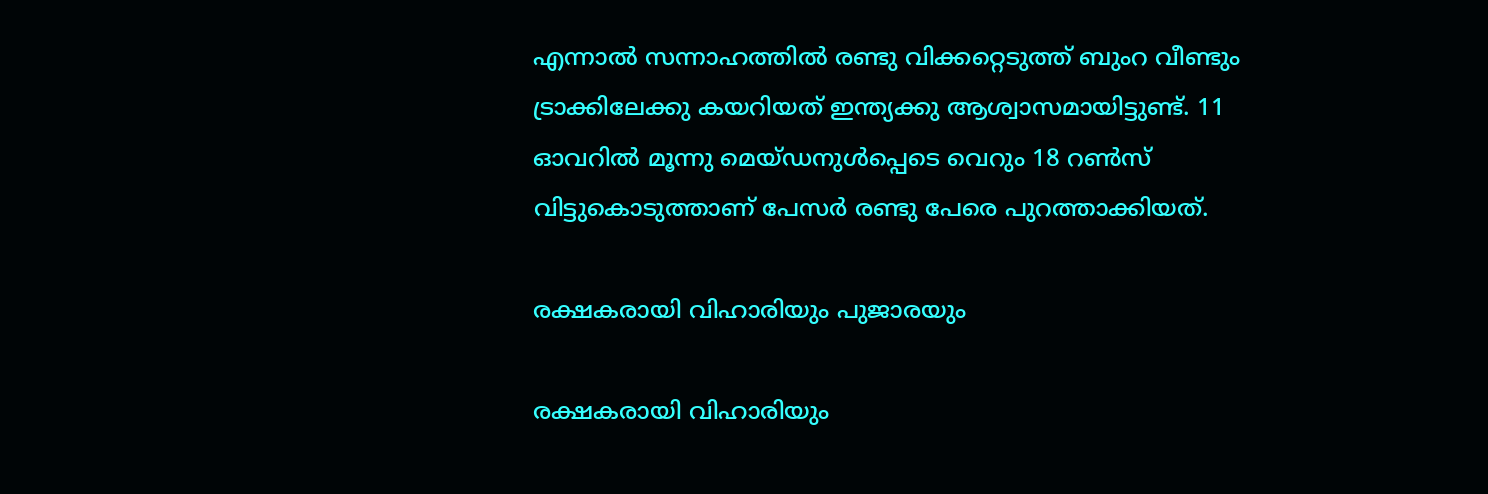എന്നാല്‍ സന്നാഹത്തില്‍ രണ്ടു വിക്കറ്റെടുത്ത് ബുംറ വീണ്ടും ട്രാക്കിലേക്കു കയറിയത് ഇന്ത്യക്കു ആശ്വാസമായിട്ടുണ്ട്. 11 ഓവറില്‍ മൂന്നു മെയ്ഡനുള്‍പ്പെടെ വെറും 18 റണ്‍സ് വിട്ടുകൊടുത്താണ് പേസര്‍ രണ്ടു പേരെ പുറത്താക്കിയത്.

രക്ഷകരായി വിഹാരിയും പുജാരയും

രക്ഷകരായി വിഹാരിയും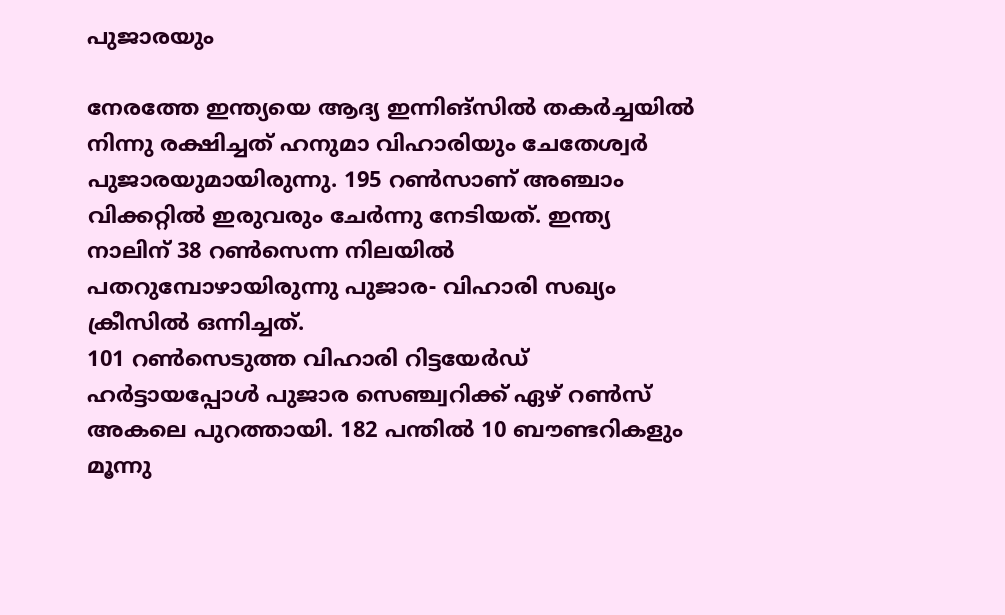പുജാരയും

നേരത്തേ ഇന്ത്യയെ ആദ്യ ഇന്നിങ്‌സില്‍ തകര്‍ച്ചയില്‍ നിന്നു രക്ഷിച്ചത് ഹനുമാ വിഹാരിയും ചേതേശ്വര്‍ പുജാരയുമായിരുന്നു. 195 റണ്‍സാണ് അഞ്ചാം വിക്കറ്റില്‍ ഇരുവരും ചേര്‍ന്നു നേടിയത്. ഇന്ത്യ നാലിന് 38 റണ്‍സെന്ന നിലയില്‍ പതറുമ്പോഴായിരുന്നു പുജാര- വിഹാരി സഖ്യം ക്രീസില്‍ ഒന്നിച്ചത്.
101 റണ്‍സെടുത്ത വിഹാരി റിട്ടയേര്‍ഡ് ഹര്‍ട്ടായപ്പോള്‍ പുജാര സെഞ്ച്വറിക്ക് ഏഴ് റണ്‍സ് അകലെ പുറത്തായി. 182 പന്തില്‍ 10 ബൗണ്ടറികളും മൂന്നു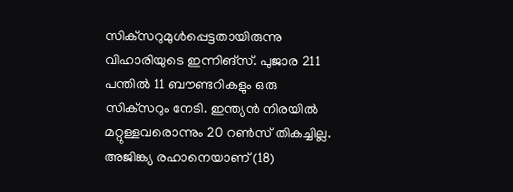സിക്‌സറുമുള്‍പ്പെട്ടതായിരുന്നു വിഹാരിയുടെ ഇന്നിങ്‌സ്. പുജാര 211 പന്തില്‍ 11 ബൗണ്ടറികളും ഒരു സിക്‌സറും നേടി. ഇന്ത്യന്‍ നിരയില്‍ മറ്റുള്ളവരൊന്നും 20 റണ്‍സ് തികച്ചില്ല. അജിങ്ക്യ രഹാനെയാണ് (18)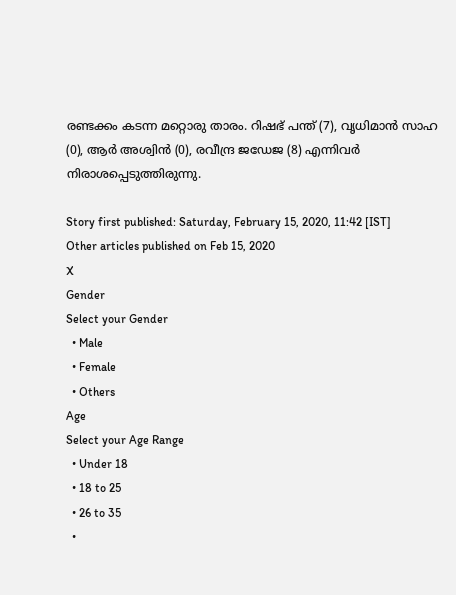രണ്ടക്കം കടന്ന മറ്റൊരു താരം. റിഷഭ് പന്ത് (7), വൃധിമാന്‍ സാഹ (0), ആര്‍ അശ്വിന്‍ (0), രവീന്ദ്ര ജഡേജ (8) എന്നിവര്‍ നിരാശപ്പെടുത്തിരുന്നു.

Story first published: Saturday, February 15, 2020, 11:42 [IST]
Other articles published on Feb 15, 2020
X
Gender
Select your Gender
  • Male
  • Female
  • Others
Age
Select your Age Range
  • Under 18
  • 18 to 25
  • 26 to 35
  •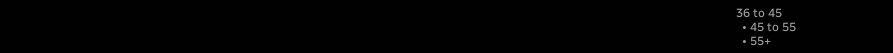36 to 45
  • 45 to 55
  • 55+